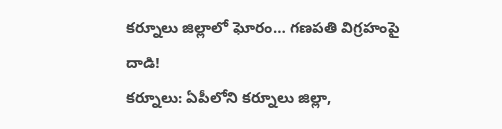కర్నూలు జిల్లాలో ఘోరం… గణపతి విగ్రహంపై దాడి!
కర్నూలు: ఏపీలోని కర్నూలు జిల్లా,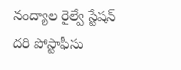నంద్యాల రైల్వే స్టేషన్ దరి పోస్టాఫీసు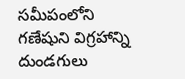సమీపంలోని గణేషుని విగ్రహాన్ని దుండగులు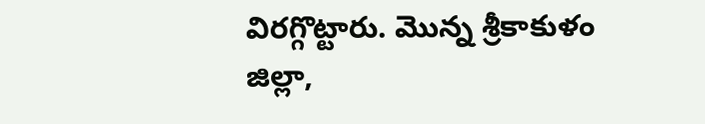విరగ్గొట్టారు. మొన్న శ్రీకాకుళం జిల్లా,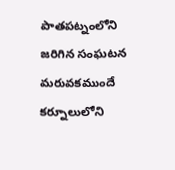పాతపట్నంలోని జరిగిన సంఘటన మరువకముందే కర్నూలులోని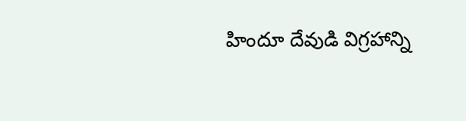హిందూ దేవుడి విగ్రహాన్ని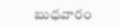బుధవారం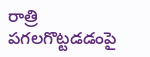రాత్రి పగలగొట్టడడంపై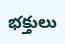భక్తులు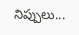నిప్పులు...